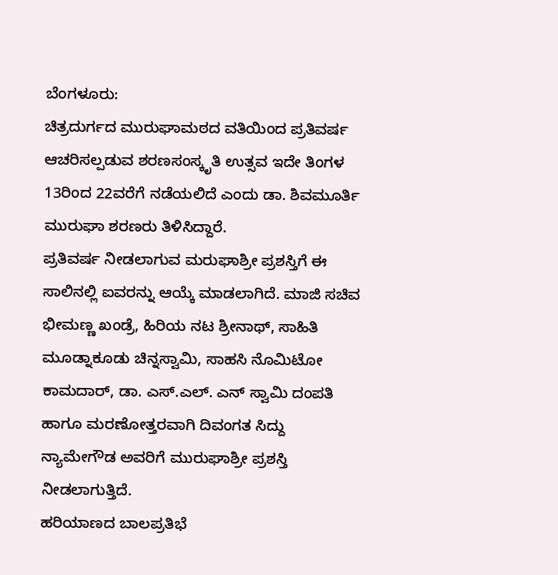ಬೆಂಗಳೂರು:
ಚಿತ್ರದುರ್ಗದ ಮುರುಘಾಮಠದ ವತಿಯಿಂದ ಪ್ರತಿವರ್ಷ ಆಚರಿಸಲ್ಪಡುವ ಶರಣಸಂಸ್ಕೃತಿ ಉತ್ಸವ ಇದೇ ತಿಂಗಳ 13ರಿಂದ 22ವರೆಗೆ ನಡೆಯಲಿದೆ ಎಂದು ಡಾ. ಶಿವಮೂರ್ತಿ ಮುರುಘಾ ಶರಣರು ತಿಳಿಸಿದ್ದಾರೆ.
ಪ್ರತಿವರ್ಷ ನೀಡಲಾಗುವ ಮರುಘಾಶ್ರೀ ಪ್ರಶಸ್ತಿಗೆ ಈ ಸಾಲಿನಲ್ಲಿ ಐವರನ್ನು ಆಯ್ಕೆ ಮಾಡಲಾಗಿದೆ. ಮಾಜಿ ಸಚಿವ ಭೀಮಣ್ಣ ಖಂಡ್ರೆ, ಹಿರಿಯ ನಟ ಶ್ರೀನಾಥ್, ಸಾಹಿತಿ ಮೂಡ್ನಾಕೂಡು ಚಿನ್ನಸ್ವಾಮಿ, ಸಾಹಸಿ ನೊಮಿಟೋ ಕಾಮದಾರ್, ಡಾ. ಎಸ್.ಎಲ್. ಎನ್ ಸ್ವಾಮಿ ದಂಪತಿ ಹಾಗೂ ಮರಣೋತ್ತರವಾಗಿ ದಿವಂಗತ ಸಿದ್ದು ನ್ಯಾಮೇಗೌಡ ಅವರಿಗೆ ಮುರುಘಾಶ್ರೀ ಪ್ರಶಸ್ತಿ ನೀಡಲಾಗುತ್ತಿದೆ.
ಹರಿಯಾಣದ ಬಾಲಪ್ರತಿಭೆ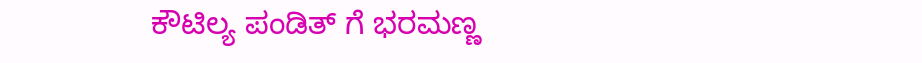ಕೌಟಿಲ್ಯ ಪಂಡಿತ್ ಗೆ ಭರಮಣ್ಣ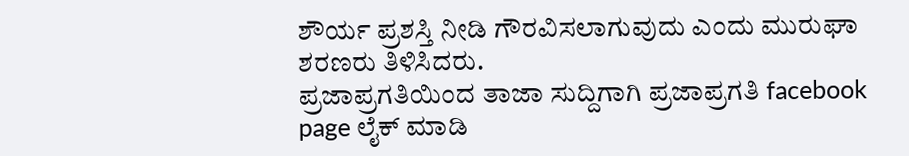ಶೌರ್ಯ ಪ್ರಶಸ್ತಿ ನೀಡಿ ಗೌರವಿಸಲಾಗುವುದು ಎಂದು ಮುರುಘಾ ಶರಣರು ತಿಳಿಸಿದರು.
ಪ್ರಜಾಪ್ರಗತಿಯಿಂದ ತಾಜಾ ಸುದ್ದಿಗಾಗಿ ಪ್ರಜಾಪ್ರಗತಿ facebook page ಲೈಕ್ ಮಾಡಿ